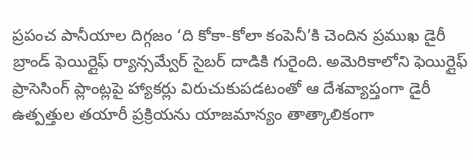ప్రపంచ పానీయాల దిగ్గజం ‘ది కోకా-కోలా కంపెనీ’కి చెందిన ప్రముఖ డైరీ బ్రాండ్ ఫెయిర్లైఫ్ ర్యాన్సమ్వేర్ సైబర్ దాడికి గురైంది. అమెరికాలోని ఫెయిర్లైఫ్ ప్రాసెసింగ్ ప్లాంట్లపై హ్యాకర్లు విరుచుకుపడటంతో ఆ దేశవ్యాప్తంగా డైరీ ఉత్పత్తుల తయారీ ప్రక్రియను యాజమాన్యం తాత్కాలికంగా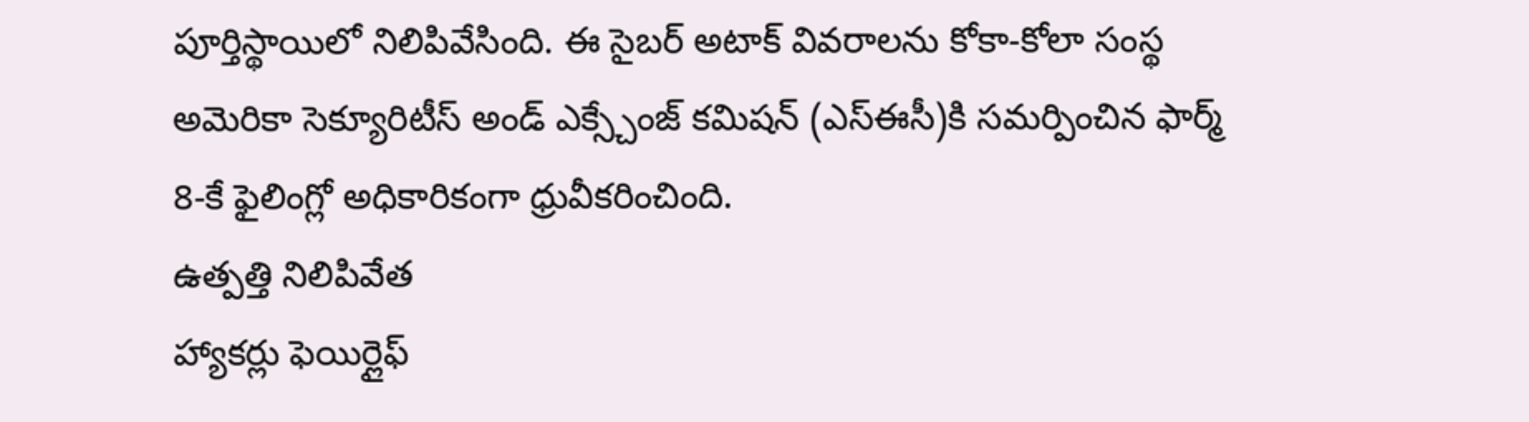పూర్తిస్థాయిలో నిలిపివేసింది. ఈ సైబర్ అటాక్ వివరాలను కోకా-కోలా సంస్థ అమెరికా సెక్యూరిటీస్ అండ్ ఎక్స్చేంజ్ కమిషన్ (ఎస్ఈసీ)కి సమర్పించిన ఫార్మ్ 8-కే ఫైలింగ్లో అధికారికంగా ధ్రువీకరించింది.
ఉత్పత్తి నిలిపివేత
హ్యాకర్లు ఫెయిర్లైఫ్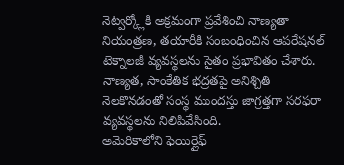నెట్వర్క్లోకి అక్రమంగా ప్రవేశించి నాణ్యతా నియంత్రణ, తయారీకి సంబంధించిన ఆపరేషనల్ టెక్నాలజీ వ్యవస్థలను సైతం ప్రభావితం చేశారు. నాణ్యత, సాంకేతిక భద్రతపై అనిశ్చితి నెలకొనడంతో సంస్థ ముందస్తు జాగ్రత్తగా సరఫరా వ్యవస్థలను నిలిపివేసింది.
అమెరికాలోని ఫెయిర్లైఫ్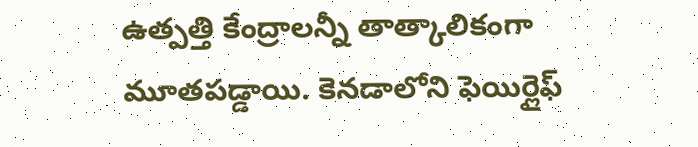ఉత్పత్తి కేంద్రాలన్నీ తాత్కాలికంగా మూతపడ్డాయి. కెనడాలోని ఫెయిర్లైఫ్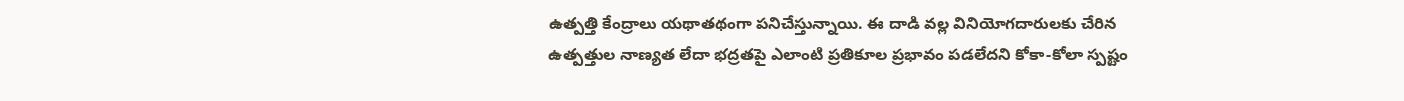ఉత్పత్తి కేంద్రాలు యథాతథంగా పనిచేస్తున్నాయి. ఈ దాడి వల్ల వినియోగదారులకు చేరిన ఉత్పత్తుల నాణ్యత లేదా భద్రతపై ఎలాంటి ప్రతికూల ప్రభావం పడలేదని కోకా-కోలా స్పష్టం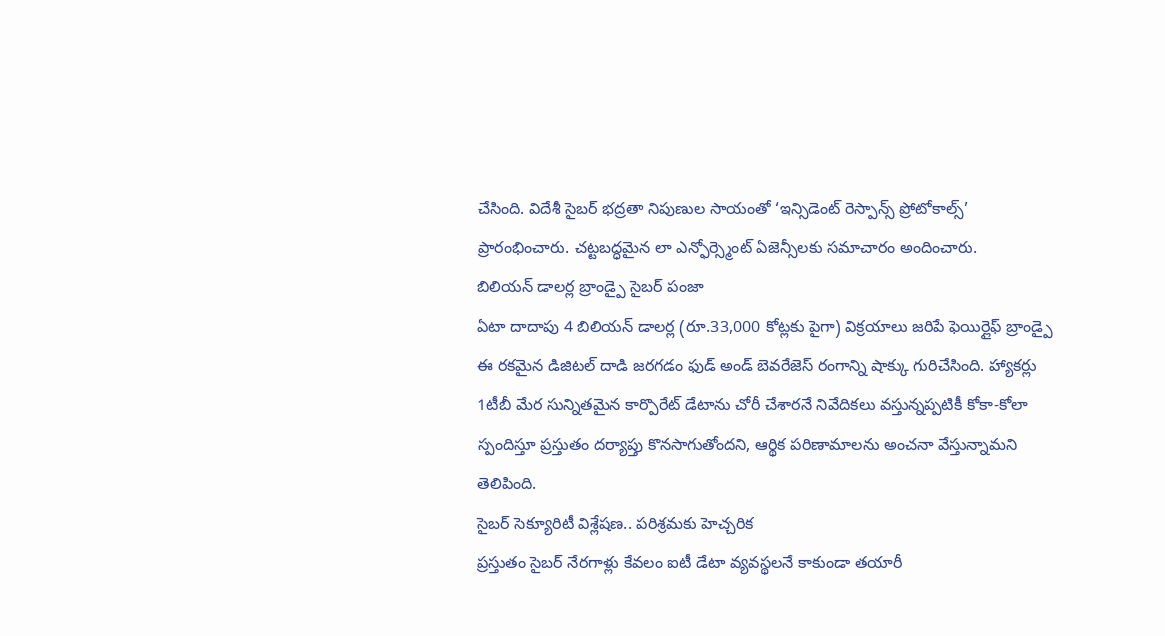చేసింది. విదేశీ సైబర్ భద్రతా నిపుణుల సాయంతో ‘ఇన్సిడెంట్ రెస్పాన్స్ ప్రోటోకాల్స్’ ప్రారంభించారు. చట్టబద్ధమైన లా ఎన్ఫోర్స్మెంట్ ఏజెన్సీలకు సమాచారం అందించారు.
బిలియన్ డాలర్ల బ్రాండ్పై సైబర్ పంజా
ఏటా దాదాపు 4 బిలియన్ డాలర్ల (రూ.33,000 కోట్లకు పైగా) విక్రయాలు జరిపే ఫెయిర్లైఫ్ బ్రాండ్పై ఈ రకమైన డిజిటల్ దాడి జరగడం ఫుడ్ అండ్ బెవరేజెస్ రంగాన్ని షాక్కు గురిచేసింది. హ్యాకర్లు 1టీబీ మేర సున్నితమైన కార్పొరేట్ డేటాను చోరీ చేశారనే నివేదికలు వస్తున్నప్పటికీ కోకా-కోలా స్పందిస్తూ ప్రస్తుతం దర్యాప్తు కొనసాగుతోందని, ఆర్థిక పరిణామాలను అంచనా వేస్తున్నామని తెలిపింది.
సైబర్ సెక్యూరిటీ విశ్లేషణ.. పరిశ్రమకు హెచ్చరిక
ప్రస్తుతం సైబర్ నేరగాళ్లు కేవలం ఐటీ డేటా వ్యవస్థలనే కాకుండా తయారీ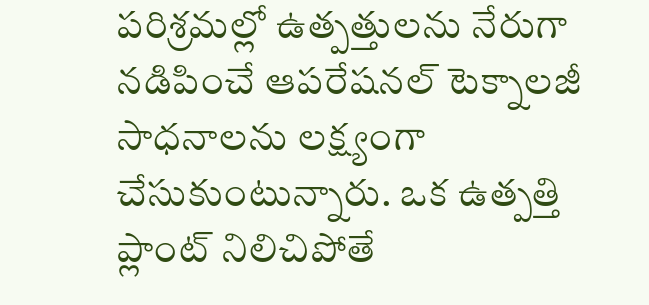పరిశ్రమల్లో ఉత్పత్తులను నేరుగా నడిపించే ఆపరేషనల్ టెక్నాలజీ సాధనాలను లక్ష్యంగా చేసుకుంటున్నారు. ఒక ఉత్పత్తి ప్లాంట్ నిలిచిపోతే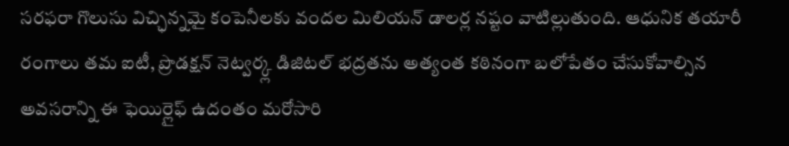సరఫరా గొలుసు విచ్ఛిన్నమై కంపెనీలకు వందల మిలియన్ డాలర్ల నష్టం వాటిల్లుతుంది. ఆధునిక తయారీ రంగాలు తమ ఐటీ, ప్రొడక్షన్ నెట్వర్క్ల డిజిటల్ భద్రతను అత్యంత కఠినంగా బలోపేతం చేసుకోవాల్సిన అవసరాన్ని ఈ ఫెయిర్లైఫ్ ఉదంతం మరోసారి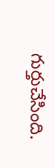గుర్తుచేసింది.